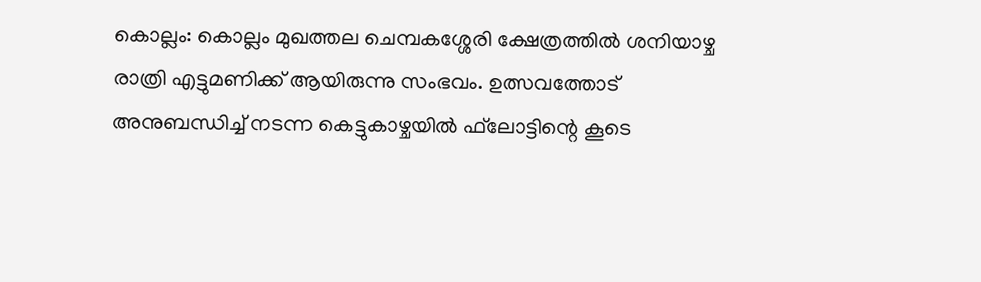കൊല്ലം: കൊല്ലം മുഖത്തല ചെമ്പകശ്ശേരി ക്ഷേത്രത്തില്‍ ശനിയാഴ്ച രാത്രി എട്ടുമണിക്ക് ആയിരുന്നു സംഭവം. ഉത്സവത്തോട് അനുബന്ധിച്ച് നടന്ന കെട്ടുകാഴ്ചയില്‍ ഫ്‌ലോട്ടിന്റെ കൂടെ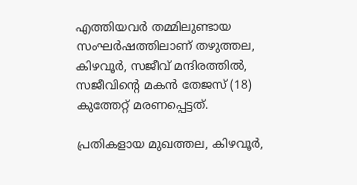എത്തിയവര്‍ തമ്മിലുണ്ടായ സംഘര്‍ഷത്തിലാണ് തഴുത്തല, കിഴവൂര്‍, സജീവ് മന്ദിരത്തില്‍, സജീവിന്റെ മകന്‍ തേജസ് (18) കുത്തേറ്റ് മരണപ്പെട്ടത്.

പ്രതികളായ മുഖത്തല, കിഴവൂര്‍,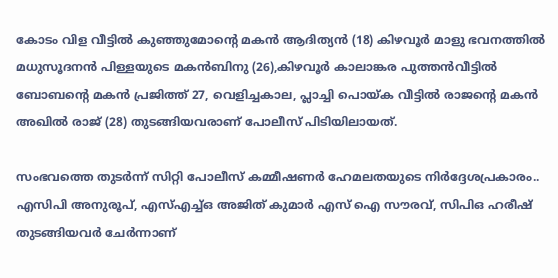കോടം വിള വീട്ടില്‍ കുഞ്ഞുമോന്റെ മകന്‍ ആദിത്യന്‍ (18) കിഴവൂര്‍ മാളു ഭവനത്തില്‍ മധുസൂദനന്‍ പിള്ളയുടെ മകന്‍ബിനു (26),കിഴവൂര്‍ കാലാങ്കര പുത്തന്‍വീട്ടില്‍ ബോബന്റെ മകന്‍ പ്രജിത്ത് 27, വെളിച്ചകാല, പ്ലാച്ചി പൊയ്ക വീട്ടില്‍ രാജന്റെ മകന്‍ അഖില്‍ രാജ് (28) തുടങ്ങിയവരാണ് പോലീസ് പിടിയിലായത്.

സംഭവത്തെ തുടര്‍ന്ന് സിറ്റി പോലീസ് കമ്മീഷണര്‍ ഹേമലതയുടെ നിര്‍ദ്ദേശപ്രകാരം.. എസിപി അനുരൂപ്, എസ്എച്ച്ഒ അജിത് കുമാര്‍ എസ് ഐ സൗരവ്, സിപിഒ ഹരീഷ് തുടങ്ങിയവര്‍ ചേര്‍ന്നാണ്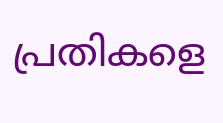പ്രതികളെ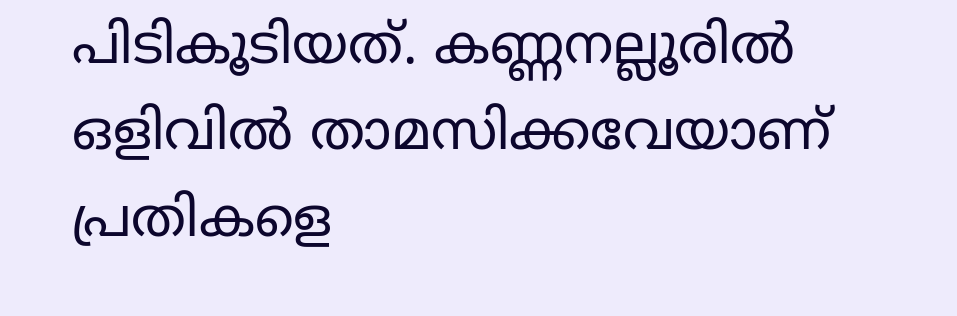പിടികൂടിയത്. കണ്ണനല്ലൂരില്‍ ഒളിവില്‍ താമസിക്കവേയാണ് പ്രതികളെ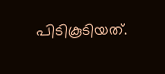പിടികൂടിയത്.